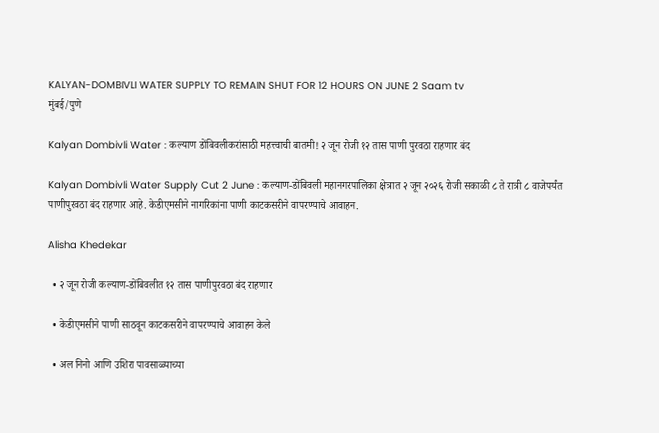KALYAN-DOMBIVLI WATER SUPPLY TO REMAIN SHUT FOR 12 HOURS ON JUNE 2 Saam tv
मुंबई/पुणे

Kalyan Dombivli Water : कल्याण डोंबिवलीकरांसाठी महत्त्वाची बातमी! २ जून रोजी १२ तास पाणी पुरवठा राहणार बंद

Kalyan Dombivli Water Supply Cut 2 June : कल्याण-डोंबिवली महानगरपालिका क्षेत्रात २ जून २०२६ रोजी सकाळी ८ ते रात्री ८ वाजेपर्यंत पाणीपुरवठा बंद राहणार आहे. केडीएमसीने नागरिकांना पाणी काटकसरीने वापरण्याचे आवाहन.

Alisha Khedekar

  • २ जून रोजी कल्याण-डोंबिवलीत १२ तास पाणीपुरवठा बंद राहणार

  • केडीएमसीने पाणी साठवून काटकसरीने वापरण्याचे आवाहन केले

  • अल निनो आणि उशिरा पावसाळ्याच्या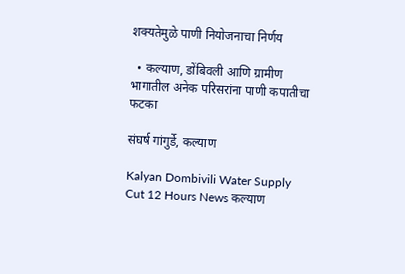शक्यतेमुळे पाणी नियोजनाचा निर्णय

  • कल्याण, डोंबिवली आणि ग्रामीण भागातील अनेक परिसरांना पाणी कपातीचा फटका

संघर्ष गांगुर्डे, कल्याण

Kalyan Dombivili Water Supply Cut 12 Hours News कल्याण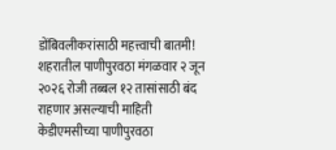डोंबिवलीकरांसाठी महत्त्वाची बातमी! शहरातील पाणीपुरवठा मंगळवार २ जून २०२६ रोजी तब्बल १२ तासांसाठी बंद राहणार असल्याची माहिती केडीएमसीच्या पाणीपुरवठा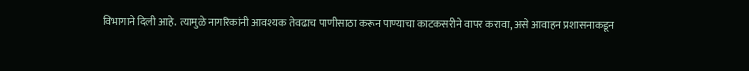विभागाने दिली आहे. त्यामुळे नागरिकांनी आवश्यक तेवढाच पाणीसाठा करून पाण्याचा काटकसरीने वापर करावा, असे आवाहन प्रशासनाकडून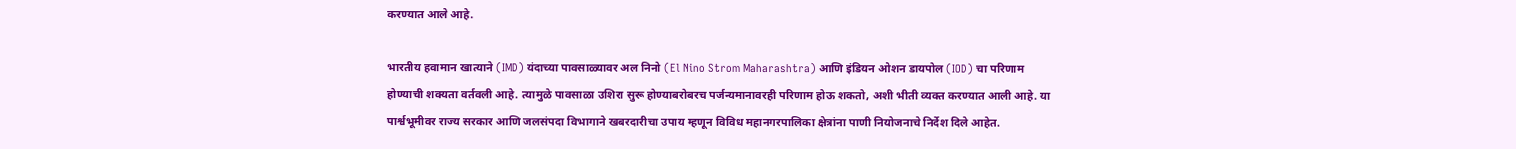करण्यात आले आहे.

भारतीय हवामान खात्याने (IMD) यंदाच्या पावसाळ्यावर अल निनो (El Nino Strom Maharashtra) आणि इंडियन ओशन डायपोल (IOD) चा परिणाम होण्याची शक्यता वर्तवली आहे. त्यामुळे पावसाळा उशिरा सुरू होण्याबरोबरच पर्जन्यमानावरही परिणाम होऊ शकतो, अशी भीती व्यक्त करण्यात आली आहे. या पार्श्वभूमीवर राज्य सरकार आणि जलसंपदा विभागाने खबरदारीचा उपाय म्हणून विविध महानगरपालिका क्षेत्रांना पाणी नियोजनाचे निर्देश दिले आहेत.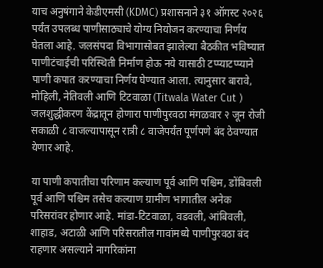याच अनुषंगाने केडीएमसी (KDMC) प्रशासनाने ३१ ऑगस्ट २०२६ पर्यंत उपलब्ध पाणीसाठ्याचे योग्य नियोजन करण्याचा निर्णय घेतला आहे. जलसंपदा विभागासोबत झालेल्या बैठकीत भविष्यात पाणीटंचाईची परिस्थिती निर्माण होऊ नये यासाठी टप्प्याटप्प्याने पाणी कपात करण्याचा निर्णय घेण्यात आला. त्यानुसार बारावे, मोहिली, नेतिवली आणि टिटवाळा (Titwala Water Cut ) जलशुद्धीकरण केंद्रातून होणारा पाणीपुरवठा मंगळवार २ जून रोजी सकाळी ८ वाजल्यापासून रात्री ८ वाजेपर्यंत पूर्णपणे बंद ठेवण्यात येणार आहे.

या पाणी कपातीचा परिणाम कल्याण पूर्व आणि पश्चिम, डोंबिवली पूर्व आणि पश्चिम तसेच कल्याण ग्रामीण भागातील अनेक परिसरांवर होणार आहे. मांडा-टिटवाळा, वडवली, आंबिवली, शाहाड, अटाळी आणि परिसरातील गावांमध्ये पाणीपुरवठा बंद राहणार असल्याने नागरिकांना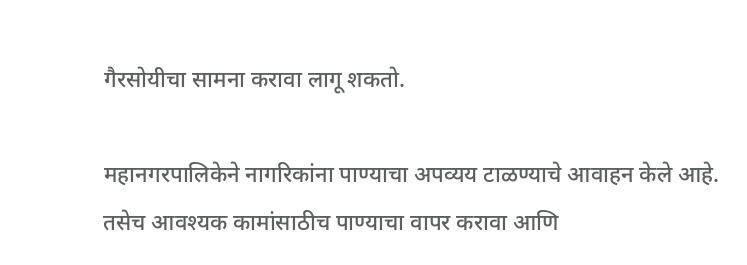गैरसोयीचा सामना करावा लागू शकतो.

महानगरपालिकेने नागरिकांना पाण्याचा अपव्यय टाळण्याचे आवाहन केले आहे. तसेच आवश्यक कामांसाठीच पाण्याचा वापर करावा आणि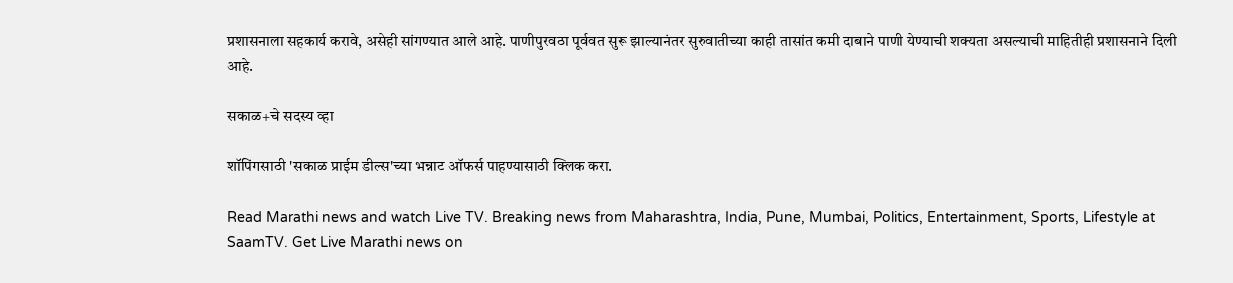प्रशासनाला सहकार्य करावे, असेही सांगण्यात आले आहे. पाणीपुरवठा पूर्ववत सुरू झाल्यानंतर सुरुवातीच्या काही तासांत कमी दाबाने पाणी येण्याची शक्यता असल्याची माहितीही प्रशासनाने दिली आहे.

सकाळ+चे सदस्य व्हा

शॉपिंगसाठी 'सकाळ प्राईम डील्स'च्या भन्नाट ऑफर्स पाहण्यासाठी क्लिक करा.

Read Marathi news and watch Live TV. Breaking news from Maharashtra, India, Pune, Mumbai, Politics, Entertainment, Sports, Lifestyle at SaamTV. Get Live Marathi news on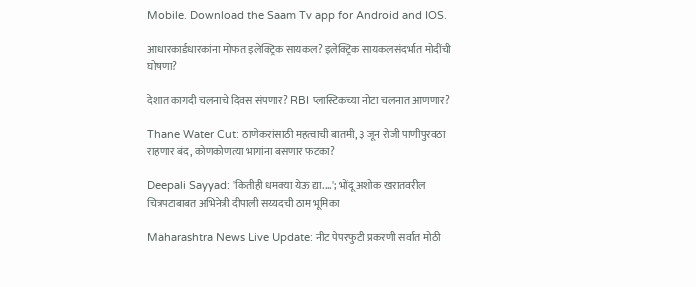Mobile. Download the Saam Tv app for Android and IOS.

आधारकार्डधारकांना मोफत इलेक्ट्रिक सायकल? इलेक्ट्रिक सायकलसंदर्भात मोदींची घोषणा?

देशात कागदी चलनाचे दिवस संपणार? RBI प्लास्टिकच्या नोटा चलनात आणणार?

Thane Water Cut: ठाणेकरांसाठी महत्वाची बातमी, ३ जून रोजी पाणीपुरवठा राहणार बंद, कोणकोणत्या भागांना बसणार फटका?

Deepali Sayyad: 'कितीही धमक्या येऊ द्या....'; भोंदू अशोक खरातवरील चित्रपटाबाबत अभिनेत्री दीपाली सय्यदची ठाम भूमिका

Maharashtra News Live Update: नीट पेपरफुटी प्रकरणी सर्वात मोठी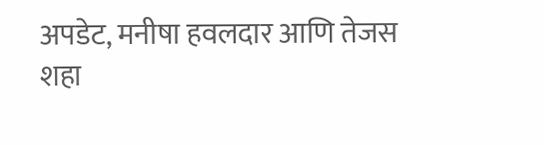अपडेट, मनीषा हवलदार आणि तेजस शहा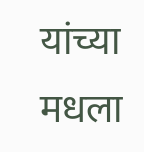यांच्या मधला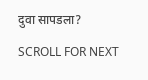दुवा सापडला?

SCROLL FOR NEXT